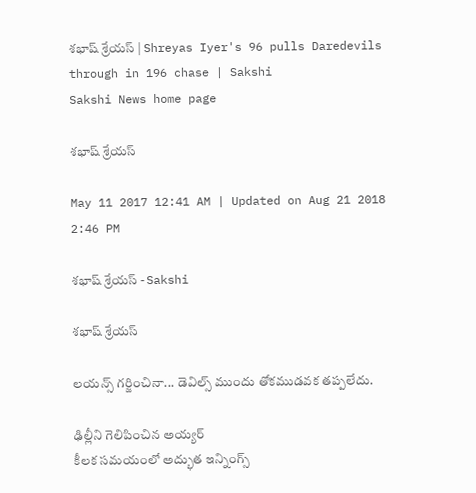శభాష్ శ్రేయస్‌ | Shreyas Iyer's 96 pulls Daredevils through in 196 chase | Sakshi
Sakshi News home page

శభాష్ శ్రేయస్‌

May 11 2017 12:41 AM | Updated on Aug 21 2018 2:46 PM

శభాష్ శ్రేయస్‌ - Sakshi

శభాష్ శ్రేయస్‌

లయన్స్‌ గర్జించినా... డెవిల్స్‌ ముందు తోకముడవక తప్పలేదు.

ఢిల్లీని గెలిపించిన అయ్యర్‌
కీలక సమయంలో అద్భుత ఇన్నింగ్స్‌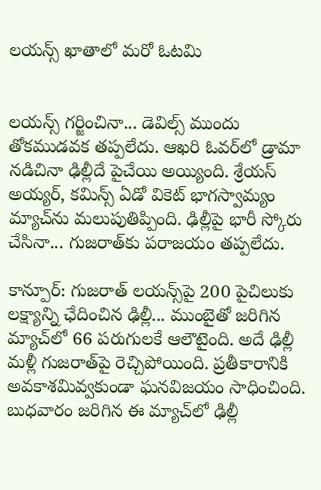లయన్స్‌ ఖాతాలో మరో ఓటమి


లయన్స్‌ గర్జించినా... డెవిల్స్‌ ముందు తోకముడవక తప్పలేదు. ఆఖరి ఓవర్‌లో డ్రామా నడిచినా ఢిల్లీదే పైచేయి అయ్యింది. శ్రేయస్‌ అయ్యర్, కమిన్స్‌ ఏడో వికెట్‌ భాగస్వామ్యం మ్యాచ్‌ను మలుపుతిప్పింది. ఢిల్లీపై భారీ స్కోరు చేసినా... గుజరాత్‌కు పరాజయం తప్పలేదు.

కాన్పూర్‌: గుజరాత్‌ లయన్స్‌పై 200 పైచిలుకు లక్ష్యాన్ని ఛేదించిన ఢిల్లీ... ముంబైతో జరిగిన మ్యాచ్‌లో 66 పరుగులకే ఆలౌటైంది. అదే ఢిల్లీ మళ్లీ గుజరాత్‌పై రెచ్చిపోయింది. ప్రతీకారానికి అవకాశమివ్వకుండా ఘనవిజయం సాధించింది. బుధవారం జరిగిన ఈ మ్యాచ్‌లో ఢిల్లీ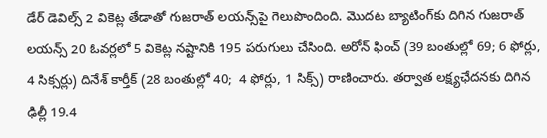డేర్‌ డెవిల్స్‌ 2 వికెట్ల తేడాతో గుజరాత్‌ లయన్స్‌పై గెలుపొందింది. మొదట బ్యాటింగ్‌కు దిగిన గుజరాత్‌ లయన్స్‌ 20 ఓవర్లలో 5 వికెట్ల నష్టానికి 195 పరుగులు చేసింది. అరోన్‌ ఫించ్‌ (39 బంతుల్లో 69; 6 ఫోర్లు, 4 సిక్సర్లు) దినేశ్‌ కార్తీక్‌ (28 బంతుల్లో 40;  4 ఫోర్లు, 1 సిక్స్‌) రాణించారు. తర్వాత లక్ష్యఛేదనకు దిగిన ఢిల్లీ 19.4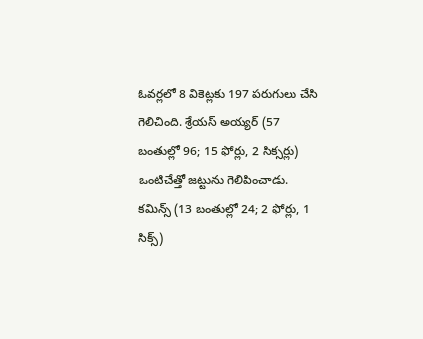ఓవర్లలో 8 వికెట్లకు 197 పరుగులు చేసి గెలిచింది. శ్రేయస్‌ అయ్యర్‌ (57 బంతుల్లో 96; 15 ఫోర్లు, 2 సిక్సర్లు) ఒంటిచేత్తో జట్టును గెలిపించాడు. కమిన్స్‌ (13 బంతుల్లో 24; 2 ఫోర్లు, 1 సిక్స్‌)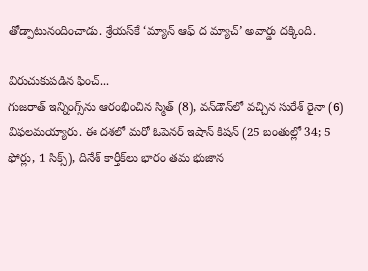తోడ్పాటునందించాడు. శ్రేయస్‌కే ‘మ్యాన్‌ ఆఫ్‌ ద మ్యాచ్‌’ అవార్డు దక్కింది.

విరుచుకుపడిన ఫించ్‌...
గుజరాత్‌ ఇన్నింగ్స్‌ను ఆరంభించిన స్మిత్‌ (8), వన్‌డౌన్‌లో వచ్చిన సురేశ్‌ రైనా (6) విఫలమయ్యారు. ఈ దశలో మరో ఓపెనర్‌ ఇషాన్‌ కిషన్‌ (25 బంతుల్లో 34; 5 ఫోర్లు, 1 సిక్స్‌), దినేశ్‌ కార్తీక్‌లు భారం తమ భుజాన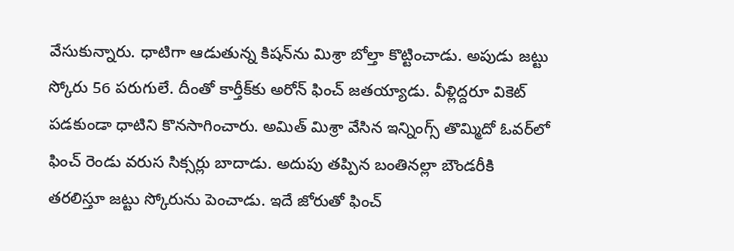వేసుకున్నారు. ధాటిగా ఆడుతున్న కిషన్‌ను మిశ్రా బోల్తా కొట్టించాడు. అపుడు జట్టు స్కోరు 56 పరుగులే. దీంతో కార్తీక్‌కు అరోన్‌ ఫించ్‌ జతయ్యాడు. వీళ్లిద్దరూ వికెట్‌ పడకుండా ధాటిని కొనసాగించారు. అమిత్‌ మిశ్రా వేసిన ఇన్నింగ్స్‌ తొమ్మిదో ఓవర్‌లో ఫించ్‌ రెండు వరుస సిక్సర్లు బాదాడు. అదుపు తప్పిన బంతినల్లా బౌండరీకి తరలిస్తూ జట్టు స్కోరును పెంచాడు. ఇదే జోరుతో ఫించ్‌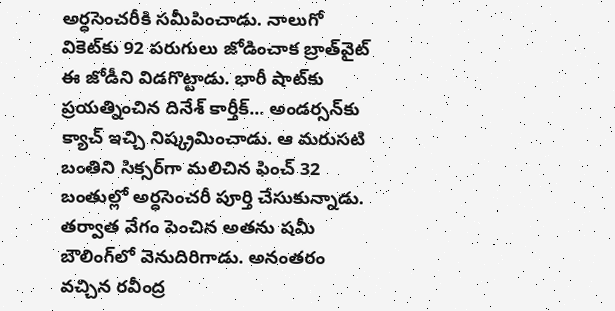అర్ధసెంచరీకి సమీపించాడు. నాలుగో వికెట్‌కు 92 పరుగులు జోడించాక బ్రాత్‌వైట్‌ ఈ జోడీని విడగొట్టాడు. భారీ షాట్‌కు ప్రయత్నించిన దినేశ్‌ కార్తీక్‌... అండర్సన్‌కు క్యాచ్‌ ఇచ్చి నిష్క్రమించాడు. ఆ మరుసటి బంతిని సిక్సర్‌గా మలిచిన ఫించ్‌ 32 బంతుల్లో అర్ధసెంచరీ పూర్తి చేసుకున్నాడు. తర్వాత వేగం పెంచిన అతను షమీ బౌలింగ్‌లో వెనుదిరిగాడు. అనంతరం వచ్చిన రవీంద్ర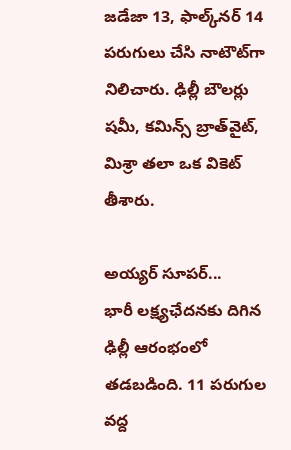జడేజా 13, ఫాల్క్‌నర్‌ 14 పరుగులు చేసి నాటౌట్‌గా నిలిచారు. ఢిల్లీ బౌలర్లు షమీ, కమిన్స్‌ బ్రాత్‌వైట్, మిశ్రా తలా ఒక వికెట్‌ తీశారు.

అయ్యర్‌ సూపర్‌...
భారీ లక్ష్యఛేదనకు దిగిన ఢిల్లీ ఆరంభంలో తడబడింది. 11 పరుగుల వద్ద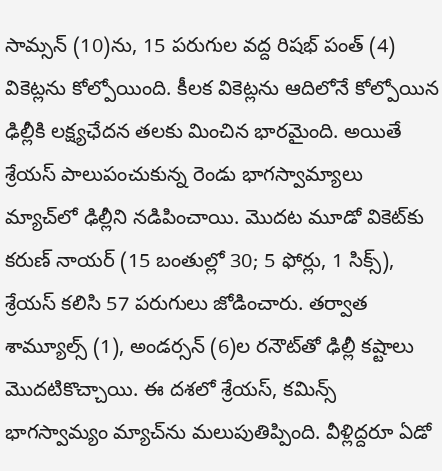సామ్సన్‌ (10)ను, 15 పరుగుల వద్ద రిషభ్‌ పంత్‌ (4) వికెట్లను కోల్పోయింది. కీలక వికెట్లను ఆదిలోనే కోల్పోయిన ఢిల్లీకి లక్ష్యఛేదన తలకు మించిన భారమైంది. అయితే శ్రేయస్‌ పాలుపంచుకున్న రెండు భాగస్వామ్యాలు మ్యాచ్‌లో ఢిల్లీని నడిపించాయి. మొదట మూడో వికెట్‌కు కరుణ్‌ నాయర్‌ (15 బంతుల్లో 30; 5 ఫోర్లు, 1 సిక్స్‌), శ్రేయస్‌ కలిసి 57 పరుగులు జోడించారు. తర్వాత శామ్యూల్స్‌ (1), అండర్సన్‌ (6)ల రనౌట్‌తో ఢిల్లీ కష్టాలు మొదటికొచ్చాయి. ఈ దశలో శ్రేయస్, కమిన్స్‌ భాగస్వామ్యం మ్యాచ్‌ను మలుపుతిప్పింది. వీళ్లిద్దరూ ఏడో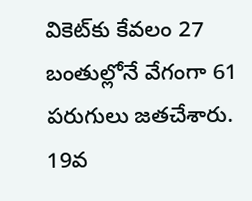వికెట్‌కు కేవలం 27 బంతుల్లోనే వేగంగా 61 పరుగులు జతచేశారు. 19వ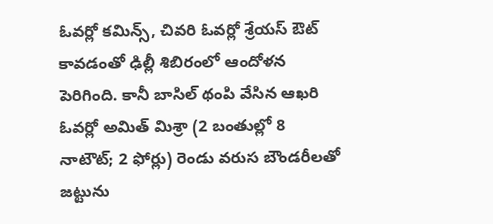ఓవర్లో కమిన్స్, చివరి ఓవర్లో శ్రేయస్‌ ఔట్‌ కావడంతో ఢిల్లీ శిబిరంలో ఆందోళన పెరిగింది. కానీ బాసిల్‌ థంపి వేసిన ఆఖరి ఓవర్లో అమిత్‌ మిశ్రా (2 బంతుల్లో 8 నాటౌట్‌; 2 ఫోర్లు) రెండు వరుస బౌండరీలతో జట్టును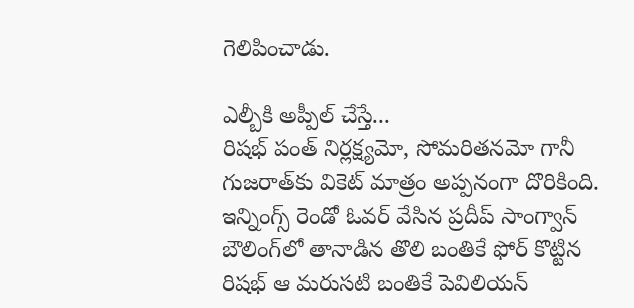గెలిపించాడు.

ఎల్బీకి అప్పీల్‌ చేస్తే...
రిషభ్‌ పంత్‌ నిర్లక్ష్యమో, సోమరితనమో గానీ గుజరాత్‌కు వికెట్‌ మాత్రం అప్పనంగా దొరికింది. ఇన్నింగ్స్‌ రెండో ఓవర్‌ వేసిన ప్రదీప్‌ సాంగ్వాన్‌ బౌలింగ్‌లో తానాడిన తొలి బంతికే ఫోర్‌ కొట్టిన రిషభ్‌ ఆ మరుసటి బంతికే పెవిలియన్‌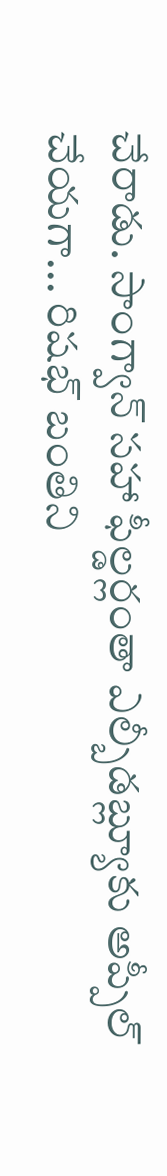చేరాడు. సాంగ్వాన్‌ సహా ఫీల్డర్లంతా ఎల్బీడబ్ల్యూకు అప్పీల్‌ చేయగా... రిషభ్‌ బంతిని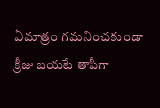ఏమాత్రం గమనించకుండా క్రీజు బయటే తాపీగా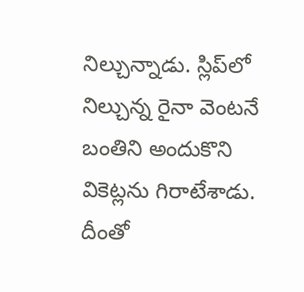నిల్చున్నాడు. స్లిప్‌లో నిల్చున్న రైనా వెంటనే బంతిని అందుకొని వికెట్లను గిరాటేశాడు. దీంతో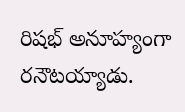రిషభ్‌ అనూహ్యంగా రనౌటయ్యాడు.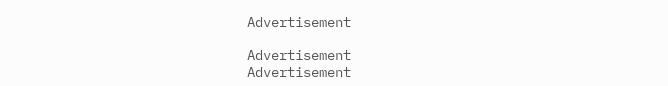Advertisement

Advertisement
Advertisement